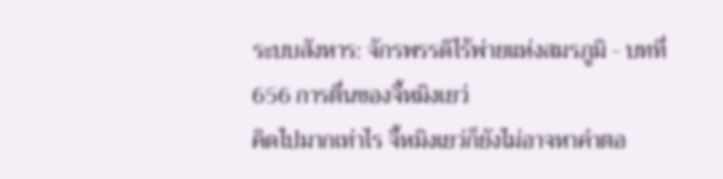ระบบสังหาร: จักรพรรดิไร้พ่ายแห่งสมรภูมิ - บทที่ 656 การตื่นของจี้หมิงเยว่
คิดไปมากเท่าไร จี้หมิงเยว่ก็ยังไม่อาจหาคำตอ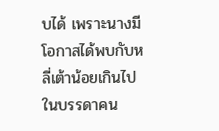บได้ เพราะนางมีโอกาสได้พบกับหลี่เต้าน้อยเกินไป ในบรรดาคน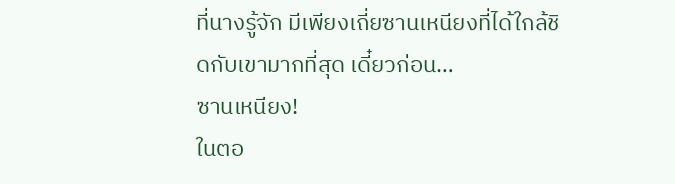ที่นางรู้จัก มีเพียงเถี่ยซานเหนียงที่ได้ใกล้ชิดกับเขามากที่สุด เดี๋ยวก่อน…
ซานเหนียง!
ในตอ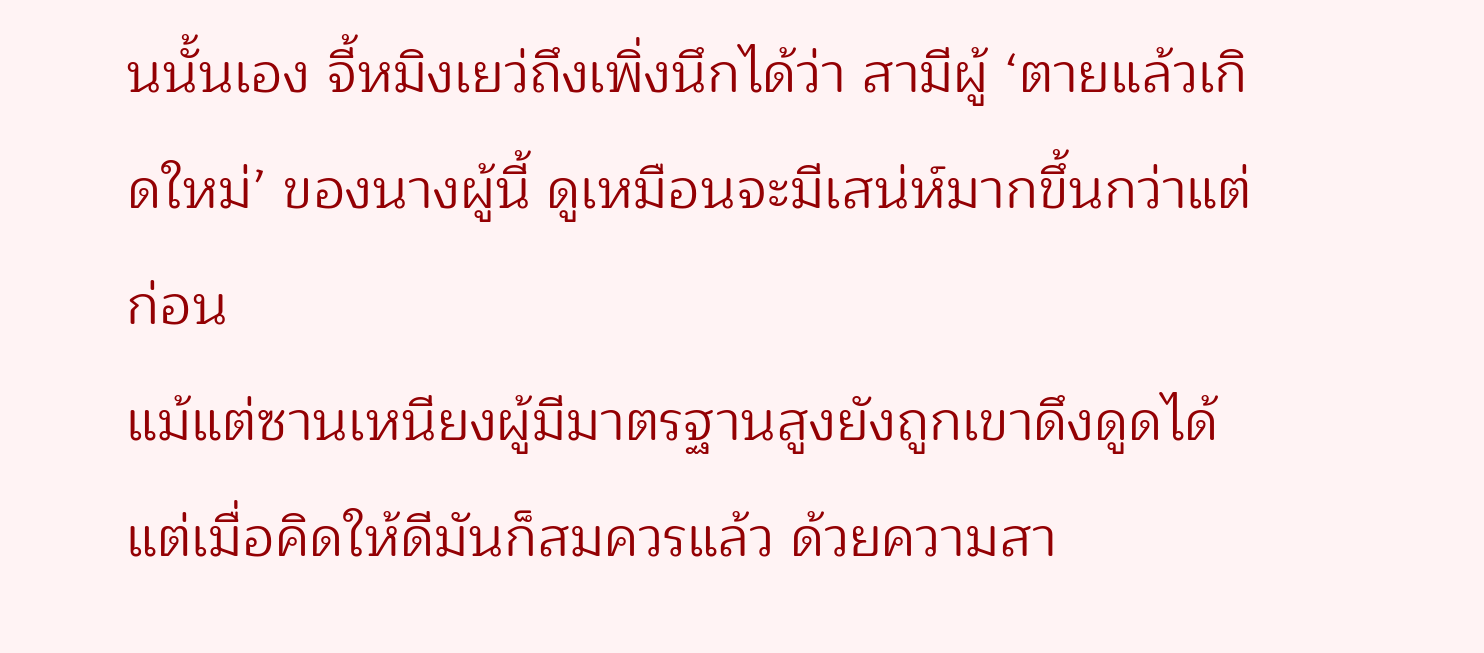นนั้นเอง จี้หมิงเยว่ถึงเพิ่งนึกได้ว่า สามีผู้ ‘ตายแล้วเกิดใหม่’ ของนางผู้นี้ ดูเหมือนจะมีเสน่ห์มากขึ้นกว่าแต่ก่อน
แม้แต่ซานเหนียงผู้มีมาตรฐานสูงยังถูกเขาดึงดูดได้ แต่เมื่อคิดให้ดีมันก็สมควรแล้ว ด้วยความสา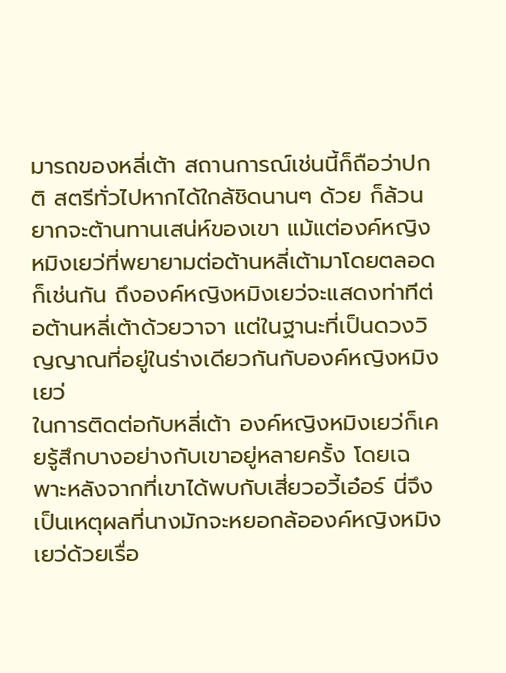มารถของหลี่เต้า สถานการณ์เช่นนี้ก็ถือว่าปกติ สตรีทั่วไปหากได้ใกล้ชิดนานๆ ด้วย ก็ล้วนยากจะต้านทานเสน่ห์ของเขา แม้แต่องค์หญิงหมิงเยว่ที่พยายามต่อต้านหลี่เต้ามาโดยตลอดก็เช่นกัน ถึงองค์หญิงหมิงเยว่จะแสดงท่าทีต่อต้านหลี่เต้าด้วยวาจา แต่ในฐานะที่เป็นดวงวิญญาณที่อยู่ในร่างเดียวกันกับองค์หญิงหมิงเยว่
ในการติดต่อกับหลี่เต้า องค์หญิงหมิงเยว่ก็เคยรู้สึกบางอย่างกับเขาอยู่หลายครั้ง โดยเฉพาะหลังจากที่เขาได้พบกับเสี่ยวอวี้เอ๋อร์ นี่จึงเป็นเหตุผลที่นางมักจะหยอกล้อองค์หญิงหมิงเยว่ด้วยเรื่อ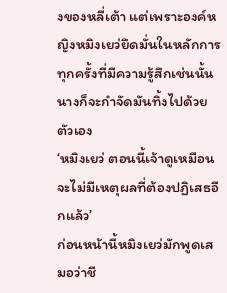งของหลี่เต้า แต่เพราะองค์หญิงหมิงเยว่ยึดมั่นในหลักการ ทุกครั้งที่มีความรู้สึกเช่นนั้น นางก็จะกำจัดมันทิ้งไปด้วยตัวเอง
‘หมิงเยว่ ตอนนี้เจ้าดูเหมือนจะไม่มีเหตุผลที่ต้องปฏิเสธอีกแล้ว’
ก่อนหน้านี้หมิงเยว่มักพูดเสมอว่าชี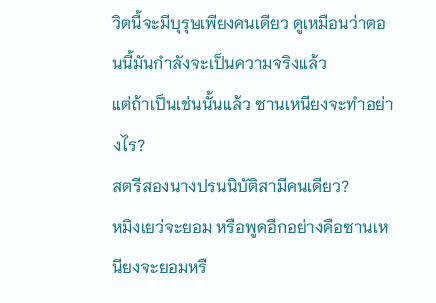วิตนี้จะมีบุรุษเพียงคนเดียว ดูเหมือนว่าตอนนี้มันกำลังจะเป็นความจริงแล้ว
แต่ถ้าเป็นเช่นนั้นแล้ว ซานเหนียงจะทำอย่างไร?
สตรีสองนางปรนนิบัติสามีคนเดียว?
หมิงเยว่จะยอม หรือพูดอีกอย่างคือซานเหนียงจะยอมหรื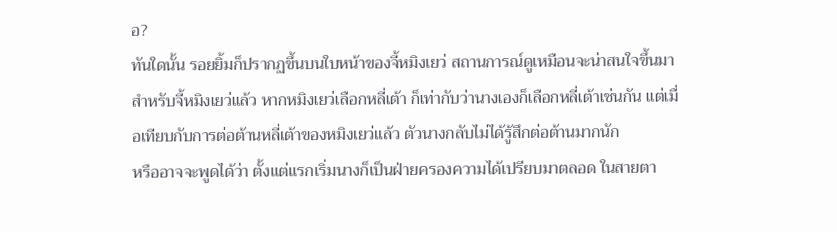อ?
ทันใดนั้น รอยยิ้มก็ปรากฏขึ้นบนใบหน้าของจี้หมิงเยว่ สถานการณ์ดูเหมือนจะน่าสนใจขึ้นมา สำหรับจี้หมิงเยว่แล้ว หากหมิงเยว่เลือกหลี่เต้า ก็เท่ากับว่านางเองก็เลือกหลี่เต้าเช่นกัน แต่เมื่อเทียบกับการต่อต้านหลี่เต้าของหมิงเยว่แล้ว ตัวนางกลับไม่ได้รู้สึกต่อต้านมากนัก
หรืออาจจะพูดได้ว่า ตั้งแต่แรกเริ่มนางก็เป็นฝ่ายครองความได้เปรียบมาตลอด ในสายตา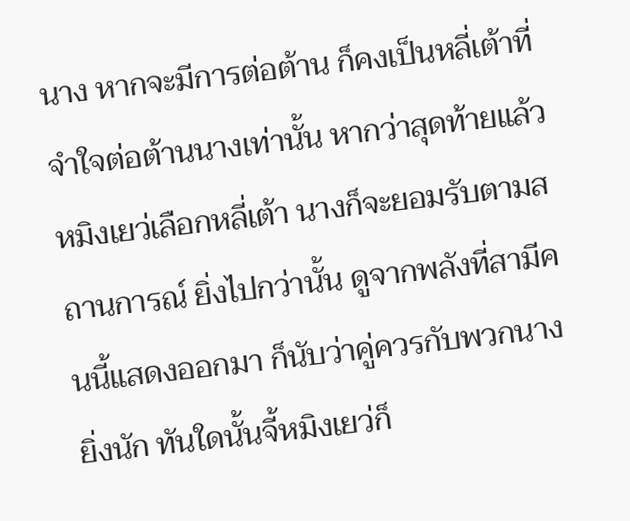นาง หากจะมีการต่อต้าน ก็คงเป็นหลี่เต้าที่จำใจต่อต้านนางเท่านั้น หากว่าสุดท้ายแล้วหมิงเยว่เลือกหลี่เต้า นางก็จะยอมรับตามสถานการณ์ ยิ่งไปกว่านั้น ดูจากพลังที่สามีคนนี้แสดงออกมา ก็นับว่าคู่ควรกับพวกนางยิ่งนัก ทันใดนั้นจี้หมิงเยว่ก็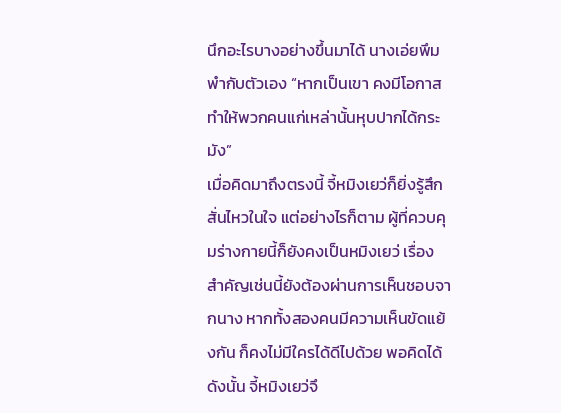นึกอะไรบางอย่างขึ้นมาได้ นางเอ่ยพึมพำกับตัวเอง “หากเป็นเขา คงมีโอกาสทำให้พวกคนแก่เหล่านั้นหุบปากได้กระมัง”
เมื่อคิดมาถึงตรงนี้ จี้หมิงเยว่ก็ยิ่งรู้สึกสั่นไหวในใจ แต่อย่างไรก็ตาม ผู้ที่ควบคุมร่างกายนี้ก็ยังคงเป็นหมิงเยว่ เรื่องสำคัญเช่นนี้ยังต้องผ่านการเห็นชอบจากนาง หากทั้งสองคนมีความเห็นขัดแย้งกัน ก็คงไม่มีใครได้ดีไปด้วย พอคิดได้ดังนั้น จี้หมิงเยว่จึ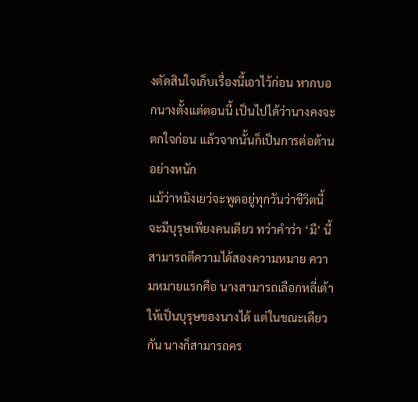งตัดสินใจเก็บเรื่องนี้เอาไว้ก่อน หากบอกนางตั้งแต่ตอนนี้ เป็นไปได้ว่านางคงจะตกใจก่อน แล้วจากนั้นก็เป็นการต่อต้านอย่างหนัก
แม้ว่าหมิงเยว่จะพูดอยู่ทุกวันว่าชีวิตนี้จะมีบุรุษเพียงคนเดียว ทว่าคำว่า ‘มี’ นี้ สามารถตีความได้สองความหมาย ความหมายแรกคือ นางสามารถเลือกหลี่เต้าให้เป็นบุรุษของนางได้ แต่ในขณะเดียวกัน นางก็สามารถคร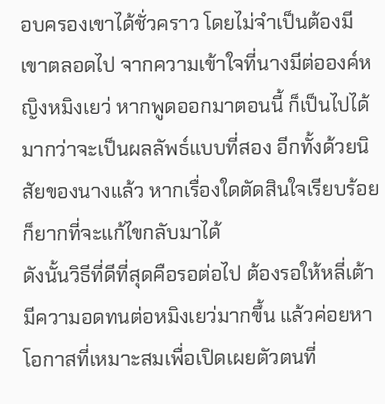อบครองเขาได้ชั่วคราว โดยไม่จำเป็นต้องมีเขาตลอดไป จากความเข้าใจที่นางมีต่อองค์หญิงหมิงเยว่ หากพูดออกมาตอนนี้ ก็เป็นไปได้มากว่าจะเป็นผลลัพธ์แบบที่สอง อีกทั้งด้วยนิสัยของนางแล้ว หากเรื่องใดตัดสินใจเรียบร้อย ก็ยากที่จะแก้ไขกลับมาได้
ดังนั้นวิธีที่ดีที่สุดคือรอต่อไป ต้องรอให้หลี่เต้ามีความอดทนต่อหมิงเยว่มากขึ้น แล้วค่อยหาโอกาสที่เหมาะสมเพื่อเปิดเผยตัวตนที่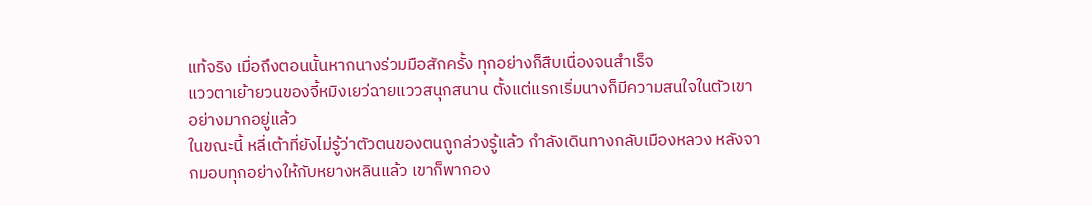แท้จริง เมื่อถึงตอนนั้นหากนางร่วมมือสักครั้ง ทุกอย่างก็สืบเนื่องจนสำเร็จ
แววตาเย้ายวนของจี้หมิงเยว่ฉายแววสนุกสนาน ตั้งแต่แรกเริ่มนางก็มีความสนใจในตัวเขาอย่างมากอยู่แล้ว
ในขณะนี้ หลี่เต้าที่ยังไม่รู้ว่าตัวตนของตนถูกล่วงรู้แล้ว กำลังเดินทางกลับเมืองหลวง หลังจากมอบทุกอย่างให้กับหยางหลินแล้ว เขาก็พากอง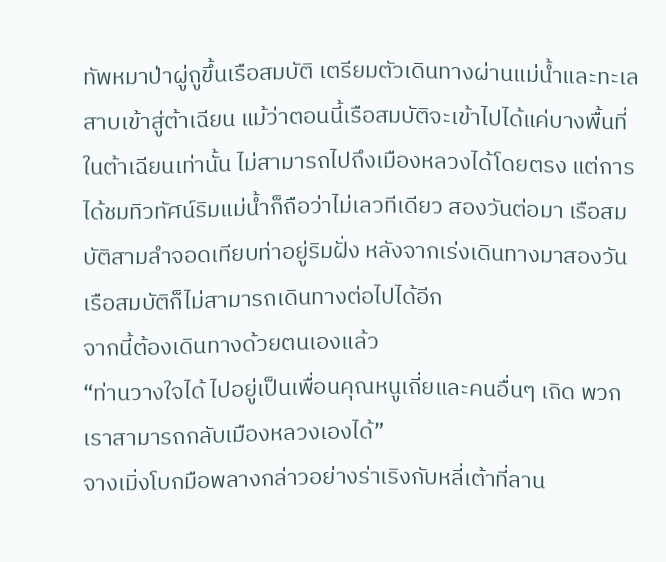ทัพหมาป่าผู่ถูขึ้นเรือสมบัติ เตรียมตัวเดินทางผ่านแม่น้ำและทะเลสาบเข้าสู่ต้าเฉียน แม้ว่าตอนนี้เรือสมบัติจะเข้าไปได้แค่บางพื้นที่ในต้าเฉียนเท่านั้น ไม่สามารถไปถึงเมืองหลวงได้โดยตรง แต่การได้ชมทิวทัศน์ริมแม่น้ำก็ถือว่าไม่เลวทีเดียว สองวันต่อมา เรือสมบัติสามลำจอดเทียบท่าอยู่ริมฝั่ง หลังจากเร่งเดินทางมาสองวัน เรือสมบัติก็ไม่สามารถเดินทางต่อไปได้อีก
จากนี้ต้องเดินทางด้วยตนเองแล้ว
“ท่านวางใจได้ ไปอยู่เป็นเพื่อนคุณหนูเถี่ยและคนอื่นๆ เถิด พวกเราสามารถกลับเมืองหลวงเองได้”
จางเมิ่งโบกมือพลางกล่าวอย่างร่าเริงกับหลี่เต้าที่ลาน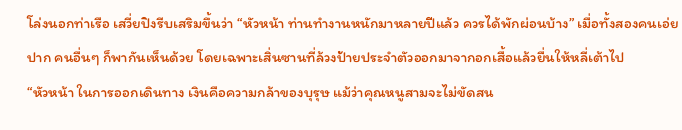โล่งนอกท่าเรือ เสวี่ยปิงรีบเสริมขึ้นว่า “หัวหน้า ท่านทำงานหนักมาหลายปีแล้ว ควรได้พักผ่อนบ้าง” เมื่อทั้งสองคนเอ่ยปาก คนอื่นๆ ก็พากันเห็นด้วย โดยเฉพาะเสิ่นซานที่ล้วงป้ายประจำตัวออกมาจากอกเสื้อแล้วยื่นให้หลี่เต้าไป
“หัวหน้า ในการออกเดินทาง เงินคือความกล้าของบุรุษ แม้ว่าคุณหนูสามจะไม่ขัดสน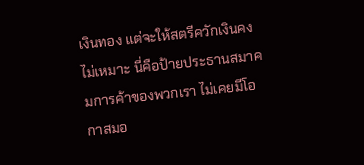เงินทอง แต่จะให้สตรีควักเงินคงไม่เหมาะ นี่คือป้ายประธานสมาคมการค้าของพวกเรา ไม่เคยมีโอกาสมอ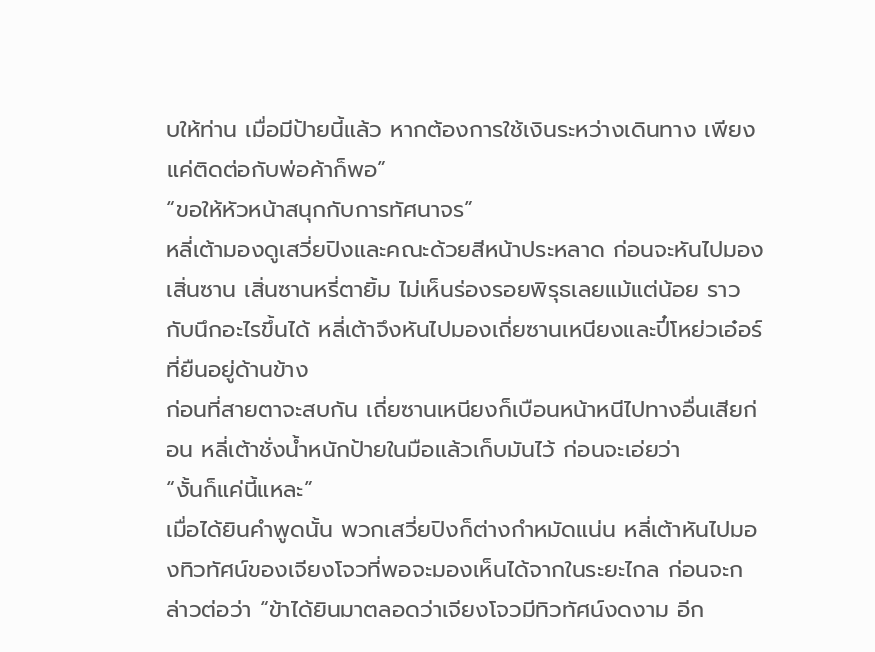บให้ท่าน เมื่อมีป้ายนี้แล้ว หากต้องการใช้เงินระหว่างเดินทาง เพียงแค่ติดต่อกับพ่อค้าก็พอ”
“ขอให้หัวหน้าสนุกกับการทัศนาจร”
หลี่เต้ามองดูเสวี่ยปิงและคณะด้วยสีหน้าประหลาด ก่อนจะหันไปมองเสิ่นซาน เสิ่นซานหรี่ตายิ้ม ไม่เห็นร่องรอยพิรุธเลยแม้แต่น้อย ราวกับนึกอะไรขึ้นได้ หลี่เต้าจึงหันไปมองเถี่ยซานเหนียงและปี๋โหย่วเอ๋อร์ที่ยืนอยู่ด้านข้าง
ก่อนที่สายตาจะสบกัน เถี่ยซานเหนียงก็เบือนหน้าหนีไปทางอื่นเสียก่อน หลี่เต้าชั่งน้ำหนักป้ายในมือแล้วเก็บมันไว้ ก่อนจะเอ่ยว่า
“งั้นก็แค่นี้แหละ”
เมื่อได้ยินคำพูดนั้น พวกเสวี่ยปิงก็ต่างกำหมัดแน่น หลี่เต้าหันไปมองทิวทัศน์ของเจียงโจวที่พอจะมองเห็นได้จากในระยะไกล ก่อนจะกล่าวต่อว่า “ข้าได้ยินมาตลอดว่าเจียงโจวมีทิวทัศน์งดงาม อีก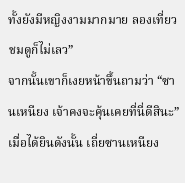ทั้งยังมีหญิงงามมากมาย ลองเที่ยวชมดูก็ไม่เลว”
จากนั้นเขาก็เงยหน้าขึ้นถามว่า “ซานเหนียง เจ้าคงจะคุ้นเคยที่นี่ดีสินะ”
เมื่อได้ยินดังนั้น เถี่ยซานเหนียง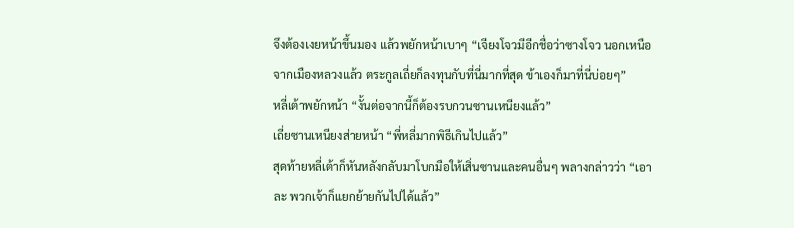จึงต้องเงยหน้าขึ้นมอง แล้วพยักหน้าเบาๆ “เจียงโจวมีอีกชื่อว่าซางโจว นอกเหนือจากเมืองหลวงแล้ว ตระกูลเถี่ยก็ลงทุนกับที่นี่มากที่สุด ข้าเองก็มาที่นี่บ่อยๆ”
หลี่เต้าพยักหน้า “งั้นต่อจากนี้ก็ต้องรบกวนซานเหนียงแล้ว”
เถี่ยซานเหนียงส่ายหน้า “พี่หลี่มากพิธีเกินไปแล้ว”
สุดท้ายหลี่เต้าก็หันหลังกลับมาโบกมือให้เสิ่นซานและคนอื่นๆ พลางกล่าวว่า “เอาละ พวกเจ้าก็แยกย้ายกันไปได้แล้ว”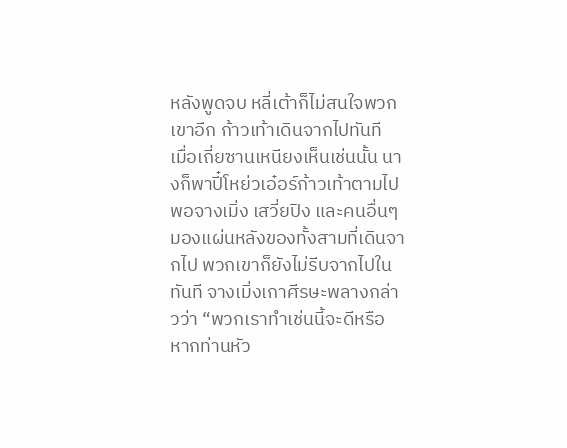หลังพูดจบ หลี่เต้าก็ไม่สนใจพวกเขาอีก ก้าวเท้าเดินจากไปทันที
เมื่อเถี่ยซานเหนียงเห็นเช่นนั้น นางก็พาปี๋โหย่วเอ๋อร์ก้าวเท้าตามไป พอจางเมิ่ง เสวี่ยปิง และคนอื่นๆ มองแผ่นหลังของทั้งสามที่เดินจากไป พวกเขาก็ยังไม่รีบจากไปในทันที จางเมิ่งเกาศีรษะพลางกล่าวว่า “พวกเราทำเช่นนี้จะดีหรือ หากท่านหัว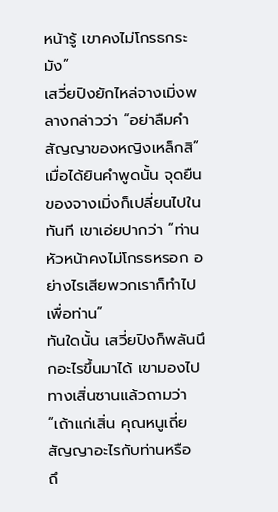หน้ารู้ เขาคงไม่โกรธกระมัง”
เสวี่ยปิงยักไหล่จางเมิ่งพลางกล่าวว่า “อย่าลืมคำสัญญาของหญิงเหล็กสิ”
เมื่อได้ยินคำพูดนั้น จุดยืนของจางเมิ่งก็เปลี่ยนไปในทันที เขาเอ่ยปากว่า “ท่านหัวหน้าคงไม่โกรธหรอก อย่างไรเสียพวกเราก็ทำไปเพื่อท่าน”
ทันใดนั้น เสวี่ยปิงก็พลันนึกอะไรขึ้นมาได้ เขามองไปทางเสิ่นซานแล้วถามว่า “เถ้าแก่เสิ่น คุณหนูเถี่ยสัญญาอะไรกับท่านหรือ ถึ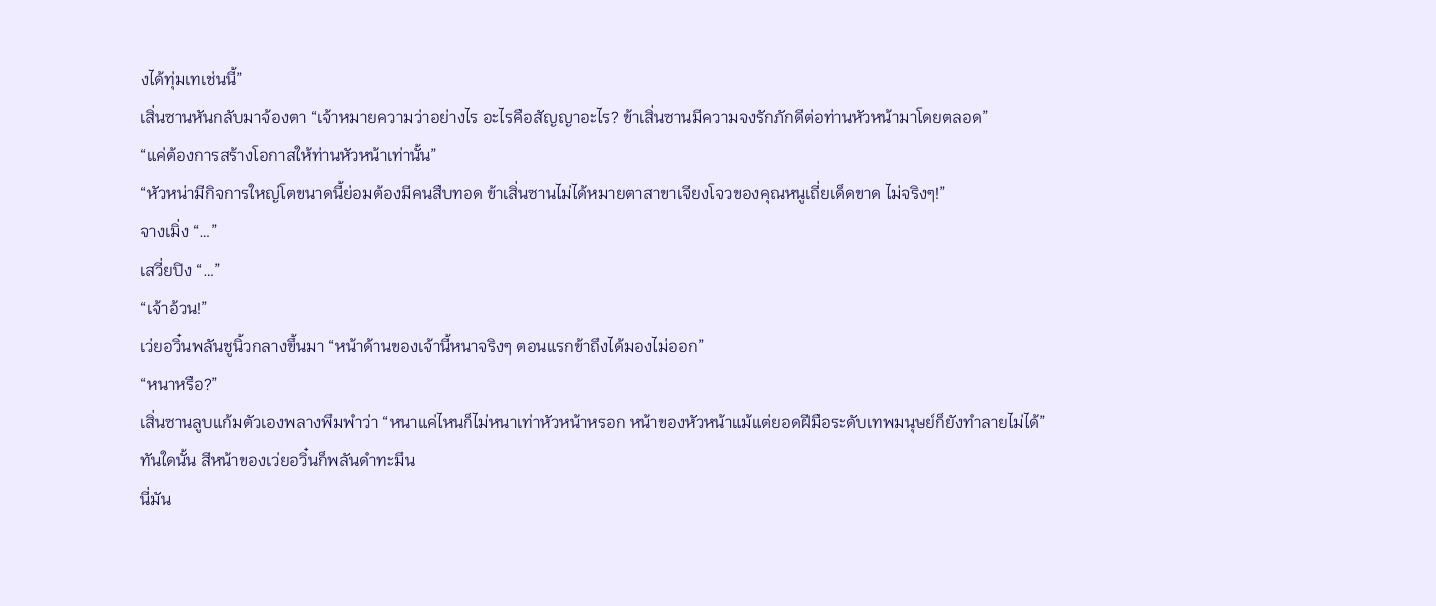งได้ทุ่มเทเช่นนี้”
เสิ่นซานหันกลับมาจ้องตา “เจ้าหมายความว่าอย่างไร อะไรคือสัญญาอะไร? ข้าเสิ่นซานมีความจงรักภักดีต่อท่านหัวหน้ามาโดยตลอด”
“แค่ต้องการสร้างโอกาสให้ท่านหัวหน้าเท่านั้น”
“หัวหน่ามีกิจการใหญ่โตขนาดนี้ย่อมต้องมีคนสืบทอด ข้าเสิ่นซานไม่ได้หมายตาสาขาเจียงโจวของคุณหนูเถี่ยเด็ดขาด ไม่จริงๆ!”
จางเมิ่ง “…”
เสวี่ยปิง “…”
“เจ้าอ้วน!”
เว่ยอวิ๋นพลันชูนิ้วกลางขึ้นมา “หน้าด้านของเจ้านี้หนาจริงๆ ตอนแรกข้าถึงได้มองไม่ออก”
“หนาหรือ?”
เสิ่นซานลูบแก้มตัวเองพลางพึมพำว่า “หนาแค่ไหนก็ไม่หนาเท่าหัวหน้าหรอก หน้าของหัวหน้าแม้แต่ยอดฝีมือระดับเทพมนุษย์ก็ยังทำลายไม่ได้”
ทันใดนั้น สีหน้าของเว่ยอวิ๋นก็พลันดำทะมึน
นี่มัน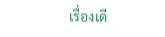เรื่องเดี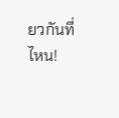ยวกันที่ไหน!